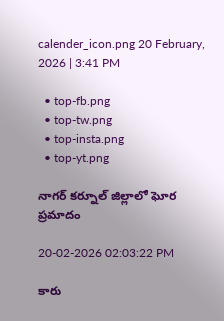calender_icon.png 20 February, 2026 | 3:41 PM

  • top-fb.png
  • top-tw.png
  • top-insta.png
  • top-yt.png

నాగర్ కర్నూల్ జిల్లాలో ఘోర ప్రమాదం

20-02-2026 02:03:22 PM

కారు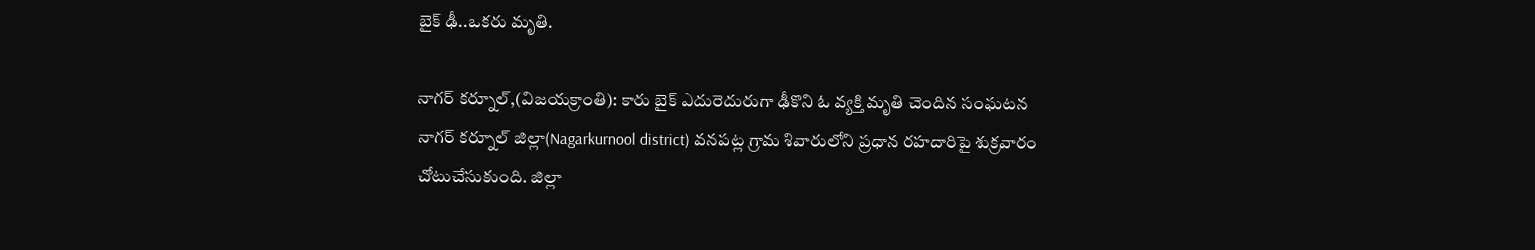బైక్ ఢీ..ఒకరు మృతి.

నాగర్ కర్నూల్,(విజయక్రాంతి): కారు బైక్ ఎదురెదురుగా ఢీకొని ఓ వ్యక్తి మృతి చెందిన సంఘటన నాగర్ కర్నూల్ జిల్లా(Nagarkurnool district) వనపట్ల గ్రామ శివారులోని ప్రధాన రహదారిపై శుక్రవారం చోటుచేసుకుంది. జిల్లా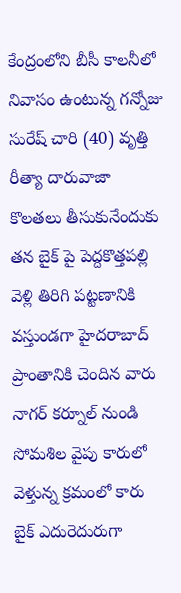కేంద్రంలోని బీసీ కాలనీలో నివాసం ఉంటున్న గన్నోజు సురేష్ చారి (40) వృత్తి రీత్యా దారువాజా కొలతలు తీసుకునేందుకు తన బైక్ పై పెద్దకొత్తపల్లి వెళ్లి తిరిగి పట్టణానికి వస్తుండగా హైదరాబాద్ ప్రాంతానికి చెందిన వారు నాగర్ కర్నూల్ నుండి సోమశిల వైపు కారులో వెళ్తున్న క్రమంలో కారు బైక్ ఎదురెదురుగా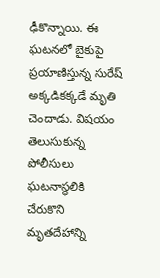ఢీకొన్నాయి. ఈ ఘటనలో బైకుపై ప్రయాణిస్తున్న సురేష్ అక్కడికక్కడే మృతి చెందాడు. విషయం తెలుసుకున్న పోలీసులు ఘటనాస్థలికి చేరుకొని మృతదేహాన్ని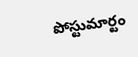పోస్టుమార్టం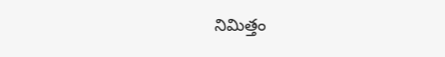నిమిత్తం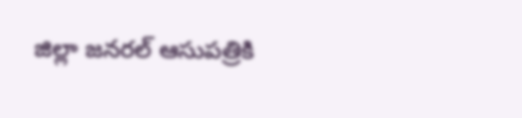జిల్లా జనరల్ ఆసుపత్రికి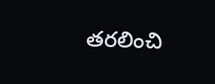తరలించి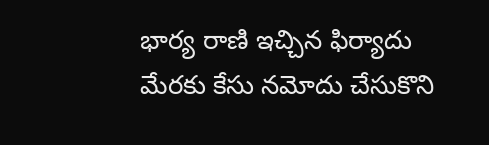భార్య రాణి ఇచ్చిన ఫిర్యాదు మేరకు కేసు నమోదు చేసుకొని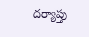దర్యాప్తు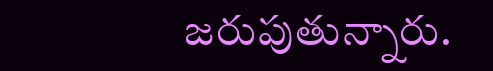జరుపుతున్నారు.